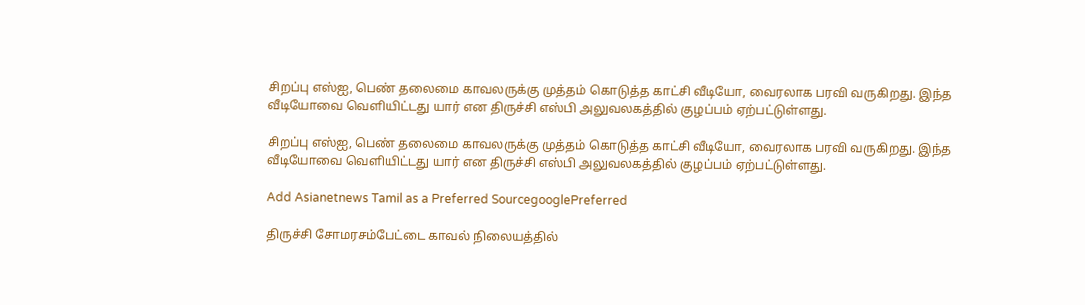சிறப்பு எஸ்ஐ, பெண் தலைமை காவலருக்கு முத்தம் கொடுத்த காட்சி வீடியோ, வைரலாக பரவி வருகிறது. இந்த வீடியோவை வெளியிட்டது யார் என திருச்சி எஸ்பி அலுவலகத்தில் குழப்பம் ஏற்பட்டுள்ளது.

சிறப்பு எஸ்ஐ, பெண் தலைமை காவலருக்கு முத்தம் கொடுத்த காட்சி வீடியோ, வைரலாக பரவி வருகிறது. இந்த வீடியோவை வெளியிட்டது யார் என திருச்சி எஸ்பி அலுவலகத்தில் குழப்பம் ஏற்பட்டுள்ளது.

Add Asianetnews Tamil as a Preferred SourcegooglePreferred

திருச்சி சோமரசம்பேட்டை காவல் நிலையத்தில்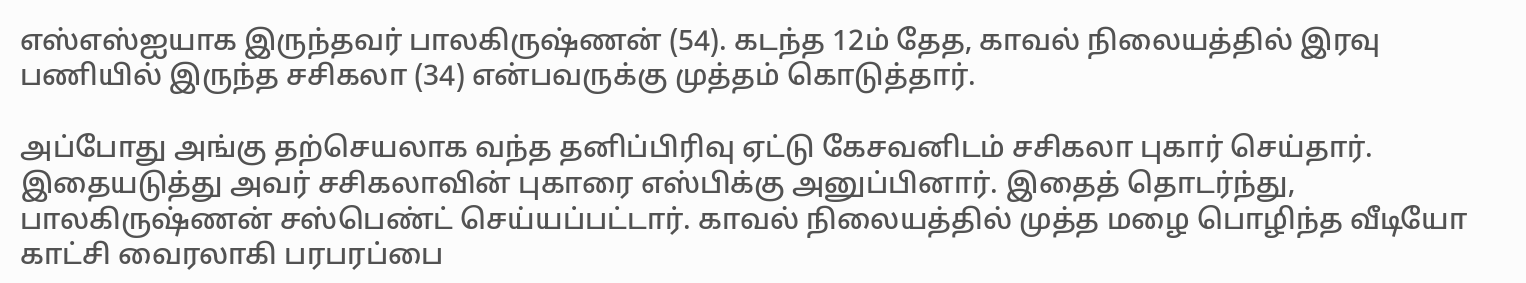எஸ்எஸ்ஐயாக இருந்தவர் பாலகிருஷ்ணன் (54). கடந்த 12ம் தேத, காவல் நிலையத்தில் இரவு பணியில் இருந்த சசிகலா (34) என்பவருக்கு முத்தம் கொடுத்தார்.

அப்போது அங்கு தற்செயலாக வந்த தனிப்பிரிவு ஏட்டு கேசவனிடம் சசிகலா புகார் செய்தார். இதையடுத்து அவர் சசிகலாவின் புகாரை எஸ்பிக்கு அனுப்பினார். இதைத் தொடர்ந்து, பாலகிருஷ்ணன் சஸ்பெண்ட் செய்யப்பட்டார். காவல் நிலையத்தில் முத்த மழை பொழிந்த வீடியோ காட்சி வைரலாகி பரபரப்பை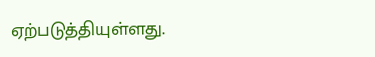ஏற்படுத்தியுள்ளது.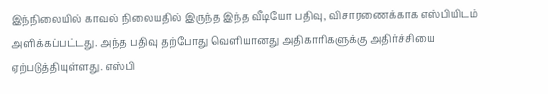இந்நிலையில் காவல் நிலையதில் இருந்த இந்த வீடியோ பதிவு, விசாரணைக்காக எஸ்பியிடம் அளிக்கப்பட்டது. அந்த பதிவு தற்போது வெளியானது அதிகாரிகளுக்கு அதிர்ச்சியை ஏற்படுத்தியுள்ளது. எஸ்பி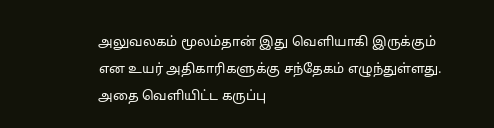அலுவலகம் மூலம்தான் இது வெளியாகி இருக்கும் என உயர் அதிகாரிகளுக்கு சந்தேகம் எழுந்துள்ளது. அதை வெளியிட்ட கருப்பு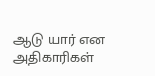ஆடு யார் என அதிகாரிகள்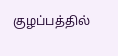குழப்பத்தில்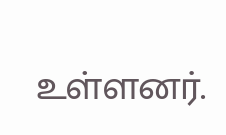உள்ளனர்.